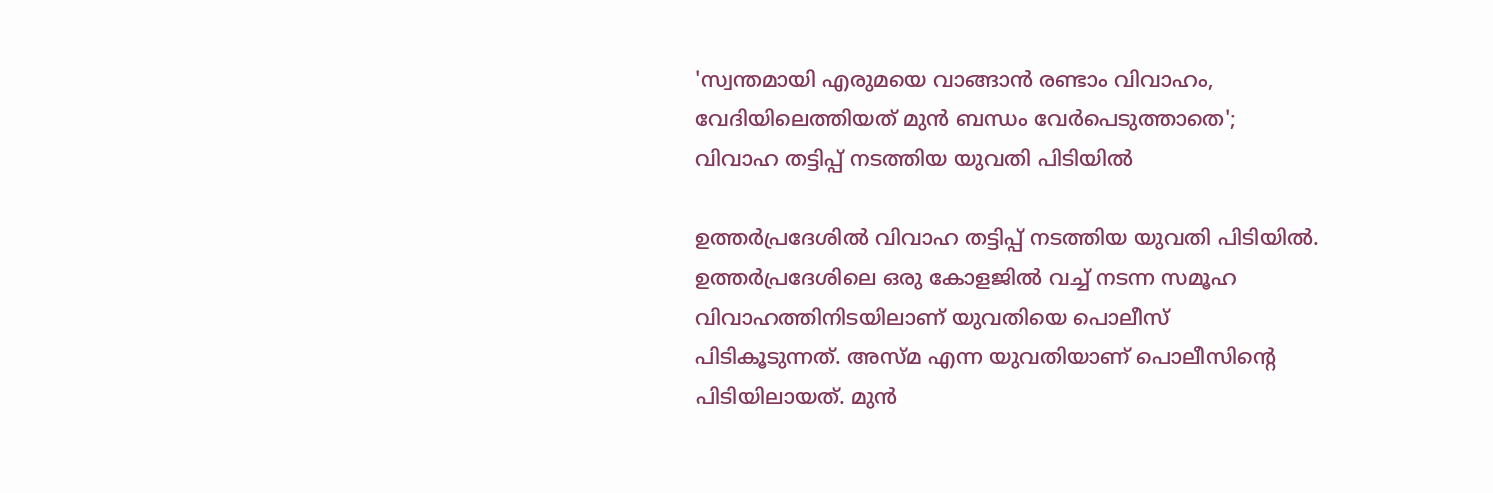'സ്വന്തമായി എരുമയെ വാങ്ങാന്‍ രണ്ടാം വിവാഹം, വേദിയിലെത്തിയത് മുന്‍ ബന്ധം വേര്‍പെടുത്താതെ'; വിവാഹ തട്ടിപ്പ് നടത്തിയ യുവതി പിടിയിൽ

ഉത്തർപ്രദേശിൽ വിവാഹ തട്ടിപ്പ് നടത്തിയ യുവതി പിടിയിൽ. ഉത്തര്‍പ്രദേശിലെ ഒരു കോളജില്‍ വച്ച് നടന്ന സമൂഹ വിവാഹത്തിനിടയിലാണ് യുവതിയെ പൊലീസ് പിടികൂടുന്നത്. അസ്മ എന്ന യുവതിയാണ് പൊലീസിന്റെ പിടിയിലായത്. മുന്‍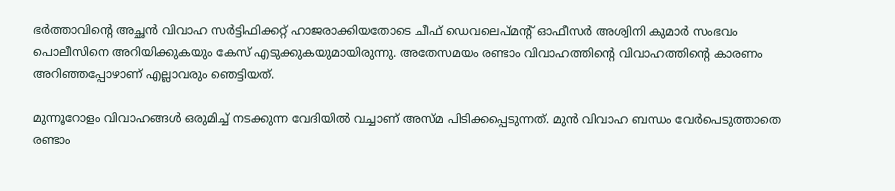ഭര്‍ത്താവിന്റെ അച്ഛന്‍ വിവാഹ സര്‍ട്ടിഫിക്കറ്റ് ഹാജരാക്കിയതോടെ ചീഫ് ഡെവലെപ്മന്റ് ഓഫീസര്‍ അശ്വിനി കുമാര്‍ സംഭവം പൊലീസിനെ അറിയിക്കുകയും കേസ് എടുക്കുകയുമായിരുന്നു. അതേസമയം രണ്ടാം വിവാഹത്തിന്റെ വിവാഹത്തിന്റെ കാരണം അറിഞ്ഞപ്പോഴാണ് എല്ലാവരും ഞെട്ടിയത്.

മുന്നൂറോളം വിവാഹങ്ങള്‍ ഒരുമിച്ച് നടക്കുന്ന വേദിയില്‍ വച്ചാണ് അസ്മ പിടിക്കപ്പെടുന്നത്. മുന്‍ വിവാഹ ബന്ധം വേര്‍പെടുത്താതെ രണ്ടാം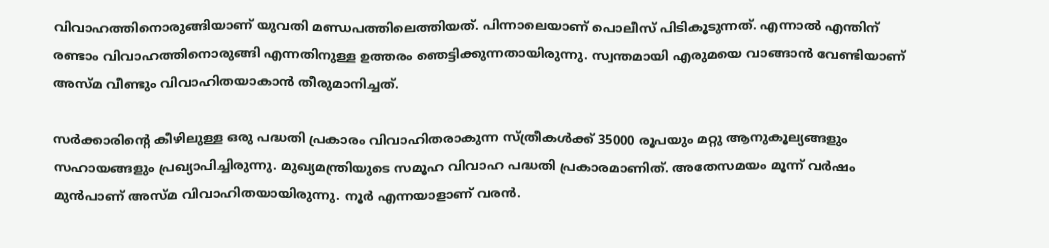വിവാഹത്തിനൊരുങ്ങിയാണ് യുവതി മണ്ഡപത്തിലെത്തിയത്. പിന്നാലെയാണ് പൊലീസ് പിടികൂടുന്നത്. എന്നാല്‍ എന്തിന് രണ്ടാം വിവാഹത്തിനൊരുങ്ങി എന്നതിനുള്ള ഉത്തരം ഞെട്ടിക്കുന്നതായിരുന്നു. സ്വന്തമായി എരുമയെ വാങ്ങാന്‍ വേണ്ടിയാണ് അസ്മ വീണ്ടും വിവാഹിതയാകാന്‍ തീരുമാനിച്ചത്.

സര്‍ക്കാരിന്റെ കീഴിലുള്ള ഒരു പദ്ധതി പ്രകാരം വിവാഹിതരാകുന്ന സ്ത്രീകള്‍ക്ക് 35000 രൂപയും മറ്റു ആനുകൂല്യങ്ങളും സഹായങ്ങളും പ്രഖ്യാപിച്ചിരുന്നു. മുഖ്യമന്ത്രിയുടെ സമൂഹ വിവാഹ പദ്ധതി പ്രകാരമാണിത്. അതേസമയം മൂന്ന് വര്‍ഷം മുന്‍പാണ് അസ്മ വിവാഹിതയായിരുന്നു. നൂര്‍ എന്നയാളാണ് വരന്‍.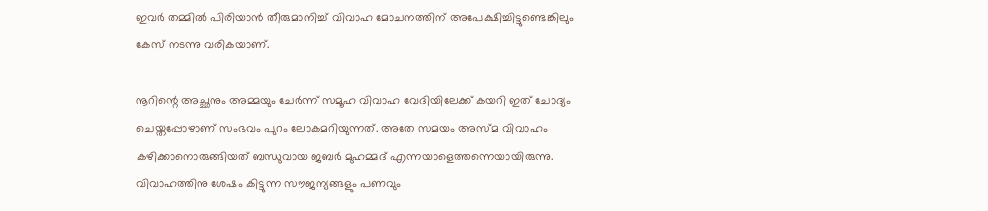ഇവര്‍ തമ്മില്‍ പിരിയാന്‍ തീരുമാനിച്ച് വിവാഹ മോചനത്തിന് അപേക്ഷിച്ചിട്ടുണ്ടെങ്കിലും കേസ് നടന്നു വരികയാണ്.

നൂറിന്റെ അച്ഛനും അമ്മയും ചേര്‍ന്ന് സമൂഹ വിവാഹ വേദിയിലേക്ക് കയറി ഇത് ചോദ്യം ചെയ്തപ്പോഴാണ് സംഭവം പുറം ലോകമറിയുന്നത്. അതേ സമയം അസ്മ വിവാഹം കഴിക്കാനൊരുങ്ങിയത് ബന്ധുവായ ജബര്‍ മുഹമ്മദ് എന്നയാളെത്തന്നെയായിരുന്നു. വിവാഹത്തിനു ശേഷം കിട്ടുന്ന സൗജന്യങ്ങളും പണവും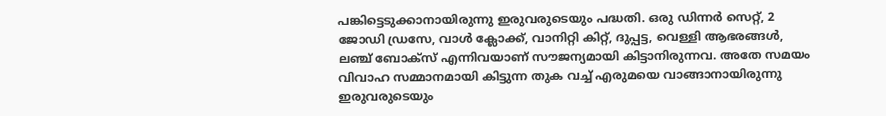പങ്കിട്ടെടുക്കാനായിരുന്നു ഇരുവരുടെയും പദ്ധതി. ഒരു ഡിന്നര്‍ സെറ്റ്, 2 ജോഡി ഡ്രസേ, വാള്‍ ക്ലോക്ക്, വാനിറ്റി കിറ്റ്, ദുപ്പട്ട, വെള്ളി ആഭരങ്ങള്‍, ലഞ്ച് ബോക്സ് എന്നിവയാണ് സൗജന്യമായി കിട്ടാനിരുന്നവ. അതേ സമയം വിവാഹ സമ്മാനമായി കിട്ടുന്ന തുക വച്ച് എരുമയെ വാങ്ങാനായിരുന്നു ഇരുവരുടെയും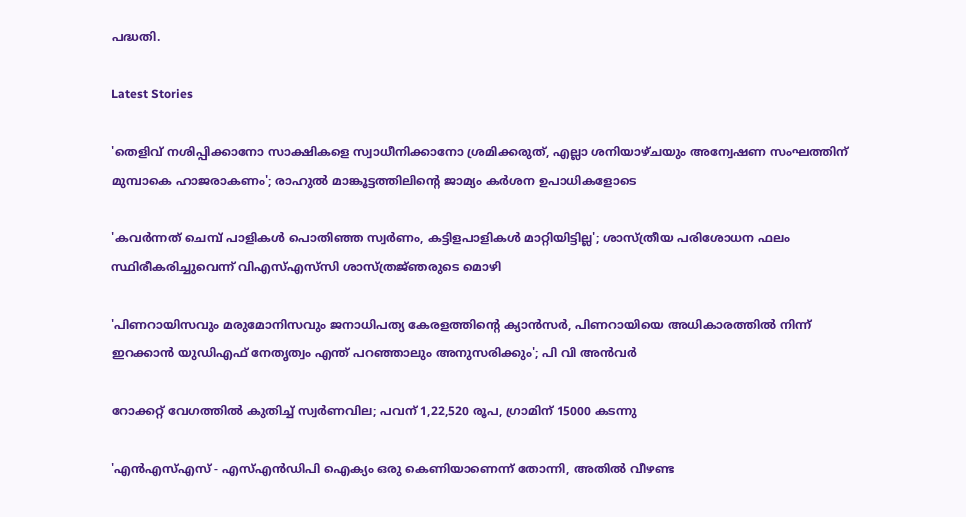പദ്ധതി.

Latest Stories

'തെളിവ് നശിപ്പിക്കാനോ സാക്ഷികളെ സ്വാധീനിക്കാനോ ശ്രമിക്കരുത്, എല്ലാ ശനിയാഴ്ചയും അന്വേഷണ സംഘത്തിന് മുമ്പാകെ ഹാജരാകണം'; രാഹുൽ മാങ്കൂട്ടത്തിലിന്റെ ജാമ്യം കർശന ഉപാധികളോടെ

'കവർന്നത് ചെമ്പ് പാളികൾ പൊതിഞ്ഞ സ്വർണം, കട്ടിളപാളികൾ മാറ്റിയിട്ടില്ല'; ശാസ്ത്രീയ പരിശോധന ഫലം സ്ഥിരീകരിച്ചുവെന്ന് വിഎസ്എസ്‍സി ശാസ്ത്രജ്‌ഞരുടെ മൊഴി

'പിണറായിസവും മരുമോനിസവും ജനാധിപത്യ കേരളത്തിന്റെ ക്യാൻസർ, പിണറായിയെ അധികാരത്തിൽ നിന്ന് ഇറക്കാൻ യുഡിഎഫ് നേതൃത്വം എന്ത്‌ പറഞ്ഞാലും അനുസരിക്കും'; പി വി അൻവർ

റോക്കറ്റ് വേഗത്തിൽ കുതിച്ച് സ്വർണവില; പവന് 1,22,520 രൂപ, ഗ്രാമിന് 15000 കടന്നു

'എന്‍എസ്എസ് - എസ്എന്‍ഡിപി ഐക്യം ഒരു കെണിയാണെന്ന് തോന്നി, അതിൽ വീഴണ്ട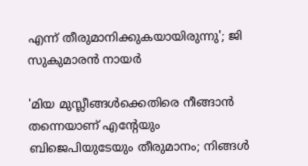എന്ന് തീരുമാനിക്കുകയായിരുന്നു'; ജി സുകുമാരൻ നായർ

'മിയ മുസ്ലീങ്ങള്‍ക്കെതിരെ നീങ്ങാന്‍ തന്നെയാണ് എന്റേയും ബിജെപിയുടേയും തീരുമാനം; നിങ്ങള്‍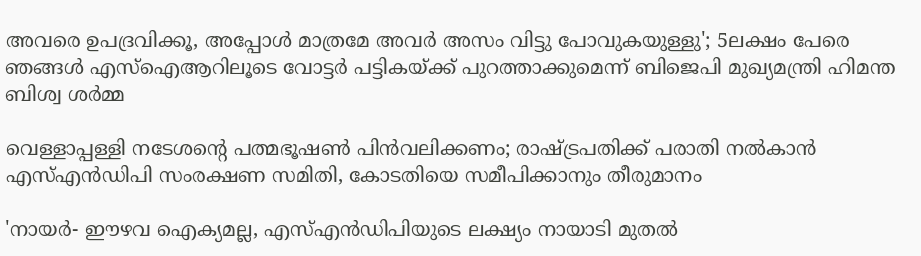അവരെ ഉപദ്രവിക്കൂ, അപ്പോള്‍ മാത്രമേ അവര്‍ അസം വിട്ടു പോവുകയുള്ളു'; 5ലക്ഷം പേരെ ഞങ്ങള്‍ എസ്‌ഐആറിലൂടെ വോട്ടര്‍ പട്ടികയ്ക്ക് പുറത്താക്കുമെന്ന് ബിജെപി മുഖ്യമന്ത്രി ഹിമന്ത ബിശ്വ ശര്‍മ്മ

വെള്ളാപ്പള്ളി നടേശന്റെ പത്മഭൂഷൺ പിൻവലിക്കണം; രാഷ്ട്രപതിക്ക് പരാതി നൽകാൻ എസ്എൻഡിപി സംരക്ഷണ സമിതി, കോടതിയെ സമീപിക്കാനും തീരുമാനം

'നായർ- ഈഴവ ഐക്യമല്ല, എസ്എൻഡിപിയുടെ ലക്ഷ്യം നായാടി മുതൽ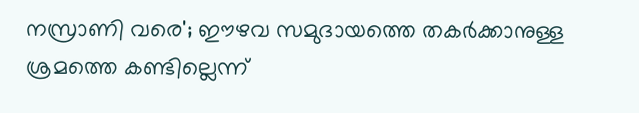നസ്രാണി വരെ'; ഈഴവ സമുദായത്തെ തകർക്കാനുള്ള ശ്രമത്തെ കണ്ടില്ലെന്ന്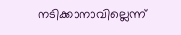നടിക്കാനാവില്ലെന്ന്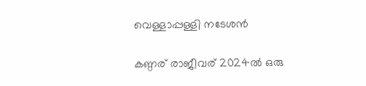വെള്ളാപ്പള്ളി നടേശൻ

കണ്ഠര് രാജീവര് 2024ല്‍ ഒരു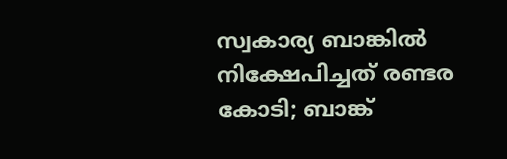സ്വകാര്യ ബാങ്കില്‍ നിക്ഷേപിച്ചത് രണ്ടര കോടി; ബാങ്ക്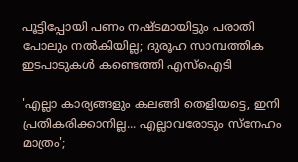പൂട്ടിപ്പോയി പണം നഷ്ടമായിട്ടും പരാതി പോലും നല്‍കിയില്ല; ദുരൂഹ സാമ്പത്തിക ഇടപാടുകള്‍ കണ്ടെത്തി എസ്‌ഐടി

'എല്ലാ കാര്യങ്ങളും കലങ്ങി തെളിയട്ടെ, ഇനി പ്രതികരിക്കാനില്ല... എല്ലാവരോടും സ്നേഹം മാത്രം';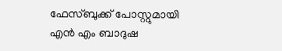ഫേസ്ബുക്ക് പോസ്റ്റുമായി എൻ എം ബാദുഷ